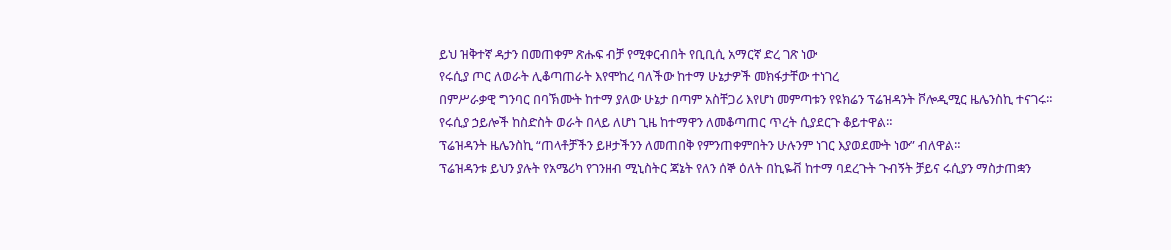ይህ ዝቅተኛ ዳታን በመጠቀም ጽሑፍ ብቻ የሚቀርብበት የቢቢሲ አማርኛ ድረ ገጽ ነው
የሩሲያ ጦር ለወራት ሊቆጣጠራት እየሞከረ ባለችው ከተማ ሁኔታዎች መክፋታቸው ተነገረ
በምሥራቃዊ ግንባር በባኽሙት ከተማ ያለው ሁኔታ በጣም አስቸጋሪ እየሆነ መምጣቱን የዩክሬን ፕሬዝዳንት ቮሎዲሚር ዜሌንስኪ ተናገሩ።
የሩሲያ ኃይሎች ከስድስት ወራት በላይ ለሆነ ጊዜ ከተማዋን ለመቆጣጠር ጥረት ሲያደርጉ ቆይተዋል።
ፕሬዝዳንት ዜሌንስኪ “ጠላቶቻችን ይዞታችንን ለመጠበቅ የምንጠቀምበትን ሁሉንም ነገር እያወደሙት ነው” ብለዋል።
ፕሬዝዳንቱ ይህን ያሉት የአሜሪካ የገንዘብ ሚኒስትር ጃኔት የለን ሰኞ ዕለት በኪዬቭ ከተማ ባደረጉት ጉብኝት ቻይና ሩሲያን ማስታጠቋን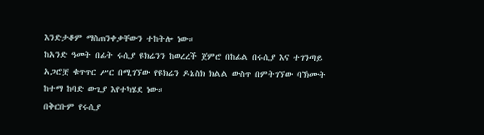እንድታቆም ማስጠንቀቃቸውን ተከትሎ ነው።
ከአንድ ዓመት በፊት ሩሲያ ዩክሬንን ከወረረች ጀምሮ በከፊል በሩሲያ እና ተገንጣይ አጋሮቿ ቁጥጥር ሥር በሚገኘው የዩክሬን ዶኔስክ ክልል ውስጥ በምትገኘው ባኽሙት ከተማ ከባድ ውጊያ እየተካሄደ ነው።
በቅርቡም የሩሲያ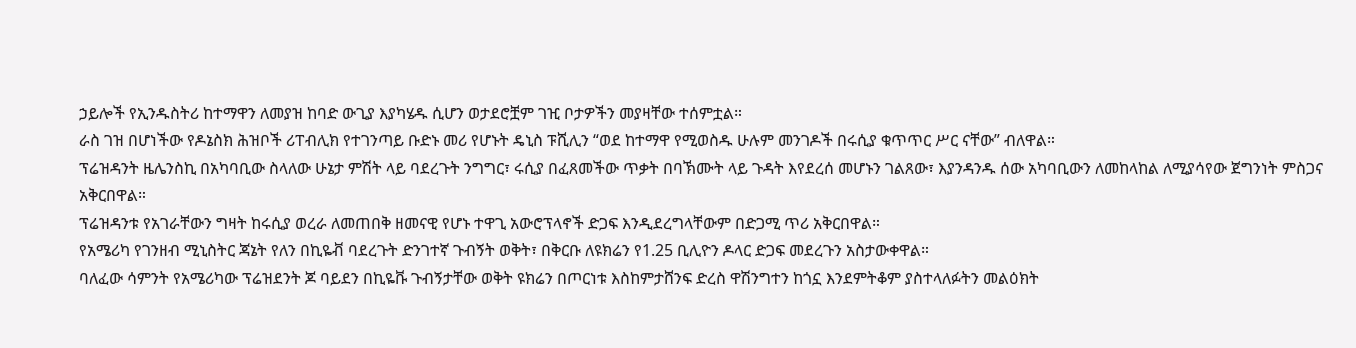ኃይሎች የኢንዱስትሪ ከተማዋን ለመያዝ ከባድ ውጊያ እያካሄዱ ሲሆን ወታደሮቿም ገዢ ቦታዎችን መያዛቸው ተሰምቷል።
ራስ ገዝ በሆነችው የዶኔስክ ሕዝቦች ሪፐብሊክ የተገንጣይ ቡድኑ መሪ የሆኑት ዴኒስ ፑሺሊን “ወደ ከተማዋ የሚወስዱ ሁሉም መንገዶች በሩሲያ ቁጥጥር ሥር ናቸው” ብለዋል።
ፕሬዝዳንት ዜሌንስኪ በአካባቢው ስላለው ሁኔታ ምሽት ላይ ባደረጉት ንግግር፣ ሩሲያ በፈጸመችው ጥቃት በባኽሙት ላይ ጉዳት እየደረሰ መሆኑን ገልጸው፣ እያንዳንዱ ሰው አካባቢውን ለመከላከል ለሚያሳየው ጀግንነት ምስጋና አቅርበዋል።
ፕሬዝዳንቱ የአገራቸውን ግዛት ከሩሲያ ወረራ ለመጠበቅ ዘመናዊ የሆኑ ተዋጊ አውሮፕላኖች ድጋፍ እንዲደረግላቸውም በድጋሚ ጥሪ አቅርበዋል።
የአሜሪካ የገንዘብ ሚኒስትር ጃኔት የለን በኪዬቭ ባደረጉት ድንገተኛ ጉብኝት ወቅት፣ በቅርቡ ለዩክሬን የ1.25 ቢሊዮን ዶላር ድጋፍ መደረጉን አስታውቀዋል።
ባለፈው ሳምንት የአሜሪካው ፕሬዝደንት ጆ ባይደን በኪዬቩ ጉብኝታቸው ወቅት ዩክሬን በጦርነቱ እስከምታሸንፍ ድረስ ዋሽንግተን ከጎኗ እንደምትቆም ያስተላለፉትን መልዕክት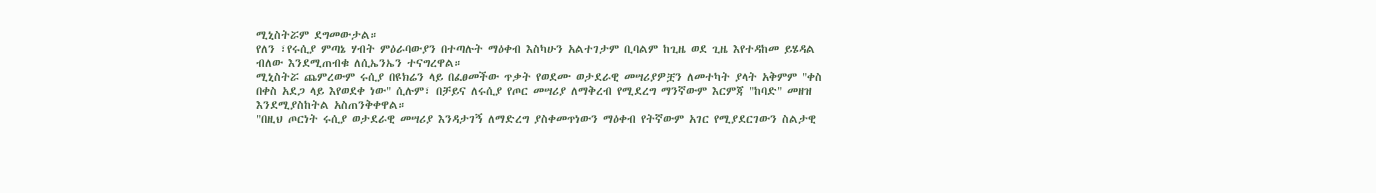ሚኒስትሯም ደግመውታል።
የለን ፣የሩሲያ ምጣኔ ሃብት ምዕራባውያን በተጣሉት ማዕቀብ እስካሁን አልተገታም ቢባልም ከጊዜ ወደ ጊዜ እየተዳከመ ይሄዳል ብለው እንደሚጠብቁ ለሲኤንኤን ተናግረዋል።
ሚኒስትሯ ጨምረውም ሩሲያ በዩክሬን ላይ በፈፀመችው ጥቃት የወደሙ ወታደራዊ መሣሪያዎቿን ለመተካት ያላት አቅምም "ቀስ በቀስ አደጋ ላይ እየወደቀ ነው" ሲሉም፣ በቻይና ለሩሲያ የጦር መሣሪያ ለማቅረብ የሚደረግ ማንኛውም እርምጃ "ከባድ" መዘዝ እንደሚያስከትል አስጠንቅቀዋል።
"በዚህ ጦርነት ሩሲያ ወታደራዊ መሣሪያ እንዳታገኝ ለማድረግ ያስቀመጥነውን ማዕቀብ የትኛውም አገር የሚያደርገውን ስልታዊ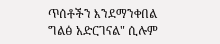ጥሰቶችን እንደማንቀበል ግልፅ አድርገናል" ሲሉም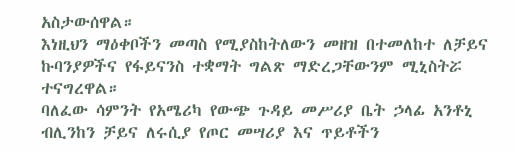አስታውሰዋል።
እነዚህን ማዕቀቦችን መጣስ የሚያስከትለውን መዘዝ በተመለከተ ለቻይና ኩባንያዎችና የፋይናንስ ተቋማት ግልጽ ማድረጋቸውንም ሚኒስትሯ ተናግረዋል።
ባለፈው ሳምንት የአሜሪካ የውጭ ጉዳይ መሥሪያ ቤት ኃላፊ አንቶኒ ብሊንከን ቻይና ለሩሲያ የጦር መሣሪያ እና ጥይቶችን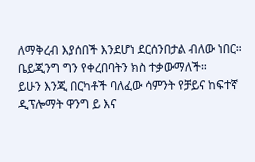ለማቅረብ እያሰበች እንደሆነ ደርሰንበታል ብለው ነበር።
ቤይጂንግ ግን የቀረበባትን ክስ ተቃውማለች።
ይሁን እንጂ በርካቶች ባለፈው ሳምንት የቻይና ከፍተኛ ዲፕሎማት ዋንግ ይ እና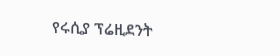የሩሲያ ፕሬዚደንት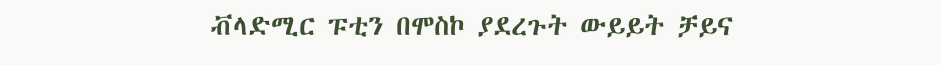ቭላድሚር ፑቲን በሞስኮ ያደረጉት ውይይት ቻይና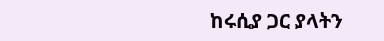ከሩሲያ ጋር ያላትን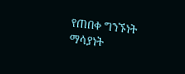የጠበቀ ግንኙነት ማሳያነት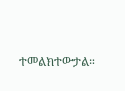ተመልክተውታል።